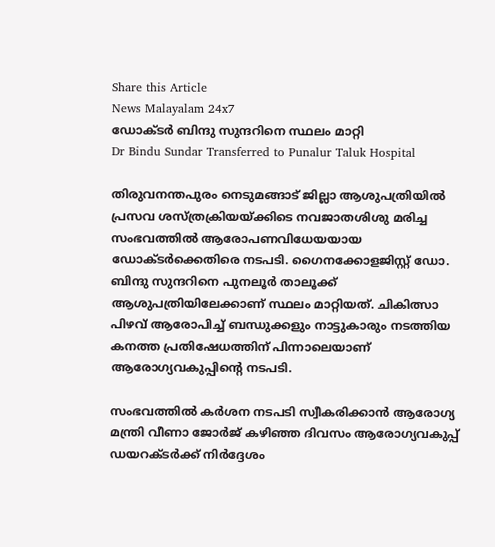Share this Article
News Malayalam 24x7
ഡോക്ടര്‍ ബിന്ദു സുന്ദറിനെ സ്ഥലം മാറ്റി
Dr Bindu Sundar Transferred to Punalur Taluk Hospital

തിരുവനന്തപുരം നെടുമങ്ങാട് ജില്ലാ ആശുപത്രിയിൽ പ്രസവ ശസ്ത്രക്രിയയ്ക്കിടെ നവജാതശിശു മരിച്ച സംഭവത്തിൽ ആരോപണവിധേയയായ ഡോക്ടർക്കെതിരെ നടപടി. ഗൈനക്കോളജിസ്റ്റ് ഡോ. ബിന്ദു സുന്ദറിനെ പുനലൂർ താലൂക്ക് ആശുപത്രിയിലേക്കാണ് സ്ഥലം മാറ്റിയത്. ചികിത്സാ പിഴവ് ആരോപിച്ച് ബന്ധുക്കളും നാട്ടുകാരും നടത്തിയ കനത്ത പ്രതിഷേധത്തിന് പിന്നാലെയാണ് ആരോഗ്യവകുപ്പിന്റെ നടപടി.

സംഭവത്തിൽ കർശന നടപടി സ്വീകരിക്കാൻ ആരോഗ്യ മന്ത്രി വീണാ ജോർജ് കഴിഞ്ഞ ദിവസം ആരോഗ്യവകുപ്പ് ഡയറക്ടർക്ക് നിർദ്ദേശം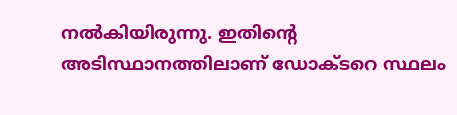നൽകിയിരുന്നു. ഇതിന്റെ അടിസ്ഥാനത്തിലാണ് ഡോക്ടറെ സ്ഥലം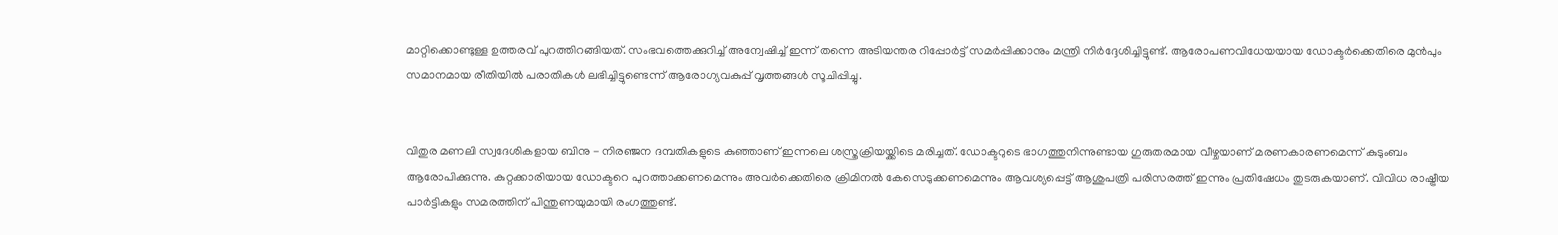മാറ്റിക്കൊണ്ടുള്ള ഉത്തരവ് പുറത്തിറങ്ങിയത്. സംഭവത്തെക്കുറിച്ച് അന്വേഷിച്ച് ഇന്ന് തന്നെ അടിയന്തര റിപ്പോർട്ട് സമർപ്പിക്കാനും മന്ത്രി നിർദ്ദേശിച്ചിട്ടുണ്ട്. ആരോപണവിധേയയായ ഡോക്ടർക്കെതിരെ മുൻപും സമാനമായ രീതിയിൽ പരാതികൾ ലഭിച്ചിട്ടുണ്ടെന്ന് ആരോഗ്യവകുപ്പ് വൃത്തങ്ങൾ സൂചിപ്പിച്ചു.


വിതുര മണലി സ്വദേശികളായ ബിനു - നിരഞ്ജന ദമ്പതികളുടെ കുഞ്ഞാണ് ഇന്നലെ ശസ്ത്രക്രിയയ്ക്കിടെ മരിച്ചത്. ഡോക്ടറുടെ ഭാഗത്തുനിന്നുണ്ടായ ഗുരുതരമായ വീഴ്ചയാണ് മരണകാരണമെന്ന് കുടുംബം ആരോപിക്കുന്നു. കുറ്റക്കാരിയായ ഡോക്ടറെ പുറത്താക്കണമെന്നും അവർക്കെതിരെ ക്രിമിനൽ കേസെടുക്കണമെന്നും ആവശ്യപ്പെട്ട് ആശുപത്രി പരിസരത്ത് ഇന്നും പ്രതിഷേധം തുടരുകയാണ്. വിവിധ രാഷ്ട്രീയ പാർട്ടികളും സമരത്തിന് പിന്തുണയുമായി രംഗത്തുണ്ട്.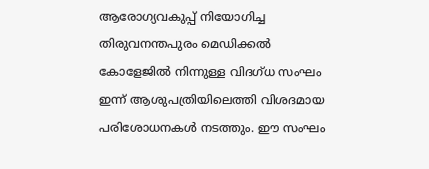ആരോഗ്യവകുപ്പ് നിയോഗിച്ച തിരുവനന്തപുരം മെഡിക്കൽ കോളേജിൽ നിന്നുള്ള വിദഗ്ധ സംഘം ഇന്ന് ആശുപത്രിയിലെത്തി വിശദമായ പരിശോധനകൾ നടത്തും. ഈ സംഘം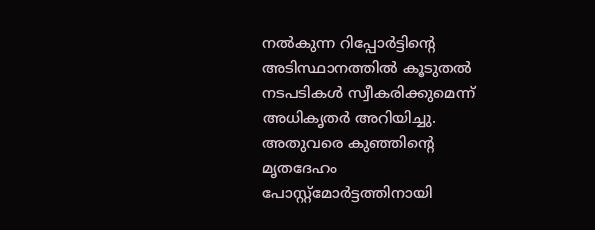നൽകുന്ന റിപ്പോർട്ടിന്റെ അടിസ്ഥാനത്തിൽ കൂടുതൽ നടപടികൾ സ്വീകരിക്കുമെന്ന് അധികൃതർ അറിയിച്ചു. അതുവരെ കുഞ്ഞിന്റെ മൃതദേഹം പോസ്റ്റ്‌മോർട്ടത്തിനായി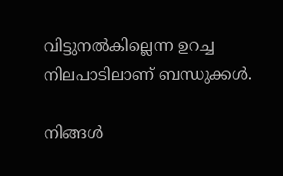വിട്ടുനൽകില്ലെന്ന ഉറച്ച നിലപാടിലാണ് ബന്ധുക്കൾ.

നിങ്ങൾ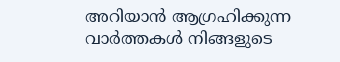അറിയാൻ ആഗ്രഹിക്കുന്ന വാർത്തകൾ നിങ്ങളുടെ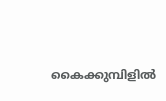കൈക്കുമ്പിളിൽ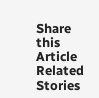Share this Article
Related Stories